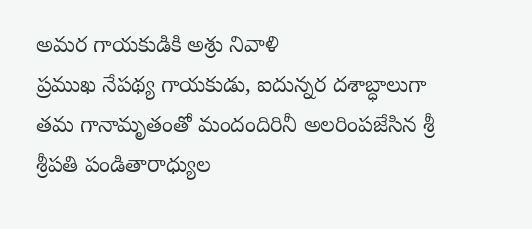అమర గాయకుడికి అశ్రు నివాళి
ప్రముఖ నేపథ్య గాయకుడు, ఐదున్నర దశాబ్ధాలుగా తమ గానామృతంతో మందందిరినీ అలరింపజేసిన శ్రీ శ్రీపతి పండితారాధ్యుల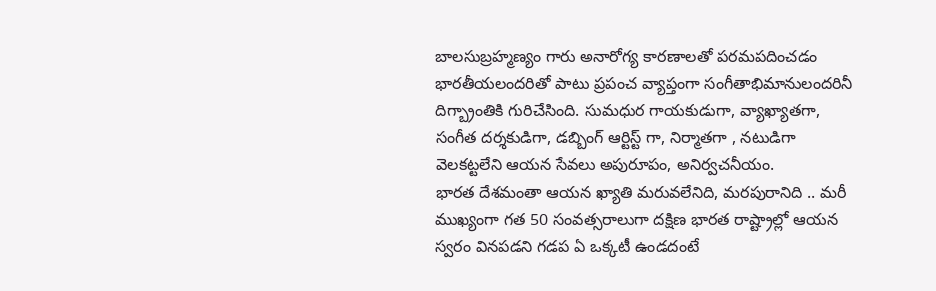బాలసుబ్రహ్మణ్యం గారు అనారోగ్య కారణాలతో పరమపదించడం భారతీయలందరితో పాటు ప్రపంచ వ్యాప్తంగా సంగీతాభిమానులందరినీ దిగ్బ్రాంతికి గురిచేసింది. సుమధుర గాయకుడుగా, వ్యాఖ్యాతగా, సంగీత దర్శకుడిగా, డబ్బింగ్ ఆర్టిస్ట్ గా, నిర్మాతగా , నటుడిగా వెలకట్టలేని ఆయన సేవలు అపురూపం, అనిర్వచనీయం.
భారత దేశమంతా ఆయన ఖ్యాతి మరువలేనిది, మరపురానిది .. మరీ ముఖ్యంగా గత 50 సంవత్సరాలుగా దక్షిణ భారత రాష్ట్రాల్లో ఆయన స్వరం వినపడని గడప ఏ ఒక్కటీ ఉండదంటే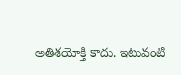అతిశయోక్తి కాదు. ఇటువంటి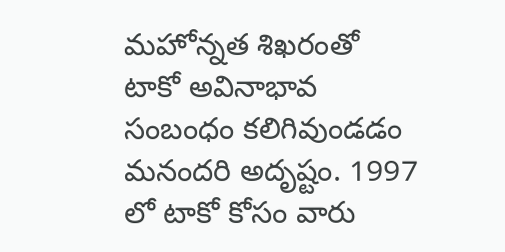మహోన్నత శిఖరంతో టాకో అవినాభావ సంబంధం కలిగివుండడం మనందరి అదృష్టం. 1997 లో టాకో కోసం వారు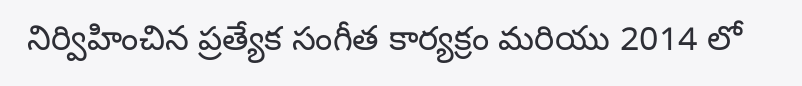నిర్విహించిన ప్రత్యేక సంగీత కార్యక్రం మరియు 2014 లో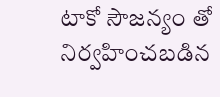టాకో సౌజన్యం తో నిర్వహించబడిన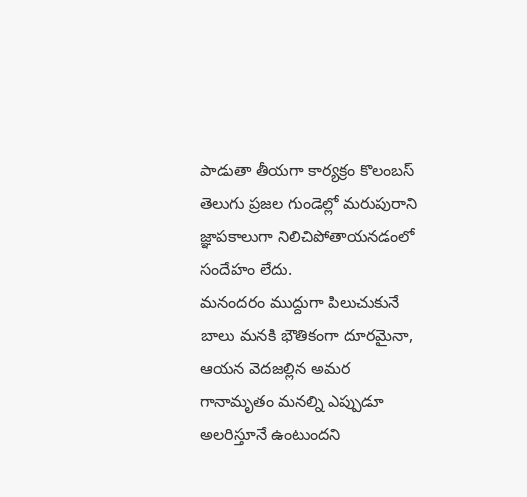పాడుతా తీయగా కార్యక్రం కొలంబస్ తెలుగు ప్రజల గుండెల్లో మరుపురాని జ్ఞాపకాలుగా నిలిచిపోతాయనడంలో సందేహం లేదు.
మనందరం ముద్దుగా పిలుచుకునే బాలు మనకి భౌతికంగా దూరమైనా, ఆయన వెదజల్లిన అమర గానామృతం మనల్ని ఎప్పుడూ అలరిస్తూనే ఉంటుందని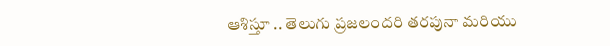ఆశిస్తూ .. తెలుగు ప్రజలందరి తరపునా మరియు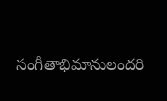సంగీతాభిమానులందరి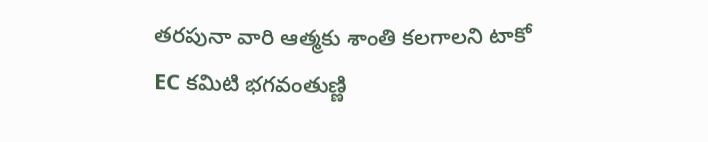తరపునా వారి ఆత్మకు శాంతి కలగాలని టాకో EC కమిటి భగవంతుణ్ణి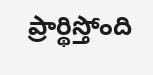ప్రార్థిస్తోంది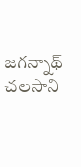జగన్నాథ్ చలసాని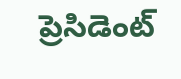ప్రెసిడెంట్